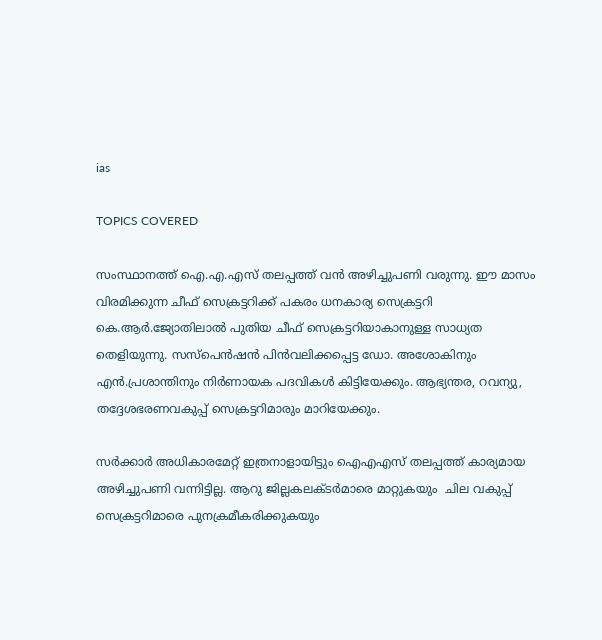ias

TOPICS COVERED

സംസ്ഥാനത്ത് ഐ.എ.എസ് തലപ്പത്ത് വന്‍ അഴിച്ചുപണി വരുന്നു. ഈ മാസം വിരമിക്കുന്ന ചീഫ് സെക്രട്ടറിക്ക് പകരം ധനകാര്യ സെക്രട്ടറി  കെ.ആര്‍.ജ്യോതിലാൽ പുതിയ ചീഫ് സെക്രട്ടറിയാകാനുള്ള സാധ്യത തെളിയുന്നു. സസ്പെന്‍ഷന്‍ പിന്‍വലിക്കപ്പെട്ട ഡോ. അശോകിനും എന്‍.പ്രശാന്തിനും നിര്‍ണായക പദവികള്‍ കിട്ടിയേക്കും. ആഭ്യന്തര, റവന്യു, തദ്ദേശഭരണവകുപ്പ് സെക്രട്ടറിമാരും മാറിയേക്കും.

സര്‍ക്കാര്‍ അധികാരമേറ്റ് ഇത്രനാളായിട്ടും ഐഎഎസ് തലപ്പത്ത് കാര്യമായ അഴിച്ചുപണി വന്നിട്ടില്ല. ആറു ജില്ലകലക്ടര്‍മാരെ മാറ്റുകയും  ചില വകുപ്പ് സെക്രട്ടറിമാരെ പുനക്രമീകരിക്കുകയും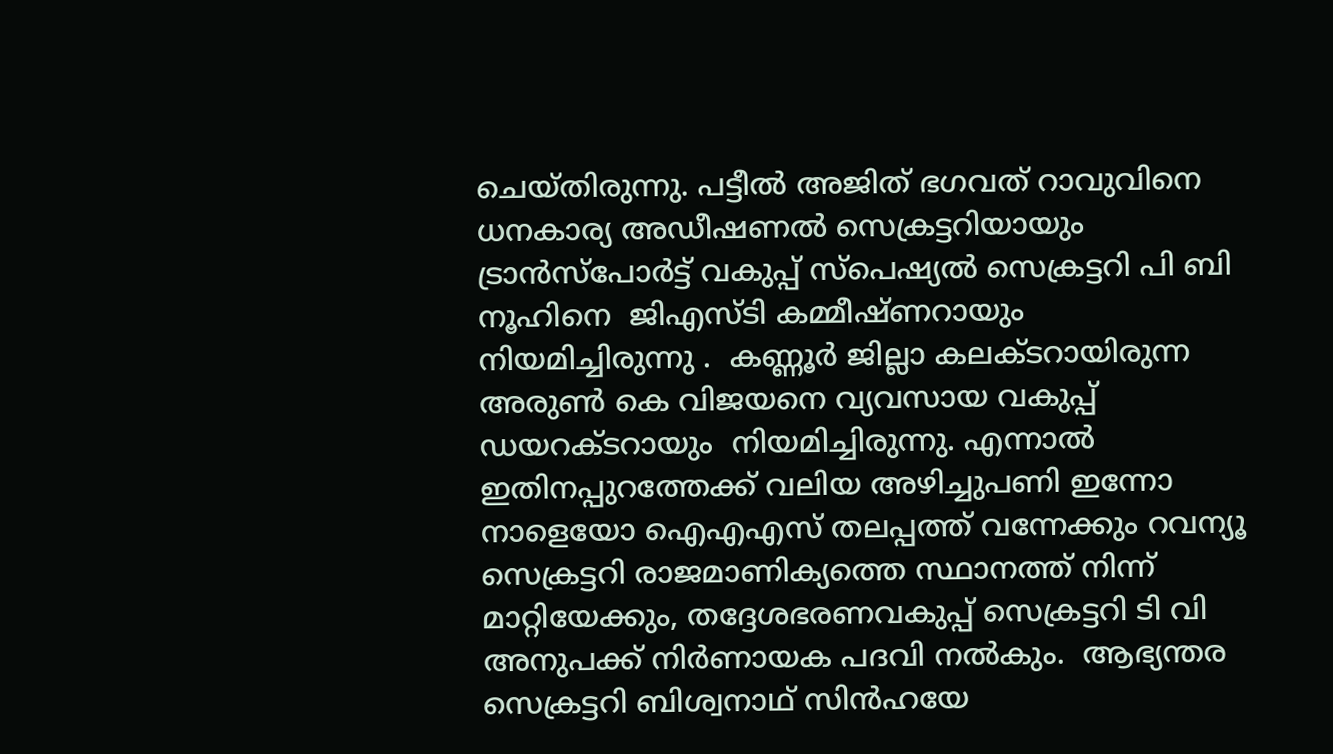ചെയ്തിരുന്നു. പട്ടീല്‍ അജിത് ഭഗവത് റാവുവിനെ  ധനകാര്യ അ‍ഡീഷണല്‍ സെക്രട്ടറിയായും   ട്രാന്‍സ്പോര്‍ട്ട് വകുപ്പ് സ്പെഷ്യല്‍ സെക്രട്ടറി പി ബി നൂഹിനെ  ജിഎസ്ടി കമ്മീഷ്ണറായും  നിയമിച്ചിരുന്നു .  കണ്ണൂര്‍ ജില്ലാ കലക്ടറായിരുന്ന അരുണ്‍ കെ വിജയനെ വ്യവസായ വകുപ്പ് ഡയറക്ടറായും  നിയമിച്ചിരുന്നു. എന്നാല്‍ ഇതിനപ്പുറത്തേക്ക് വലിയ അഴിച്ചുപണി ഇന്നോ നാളെയോ ഐഎഎസ് തലപ്പത്ത് വന്നേക്കും റവന്യൂ സെക്രട്ടറി രാജമാണിക്യത്തെ സ്ഥാനത്ത് നിന്ന് മാറ്റിയേക്കും, തദ്ദേശഭരണവകുപ്പ് സെക്രട്ടറി ടി വി അനുപക്ക് നിര്‍ണായക പദവി നല്‍കും.  ആഭ്യന്തര സെക്രട്ടറി ബിശ്വനാഥ് സിൻഹയേ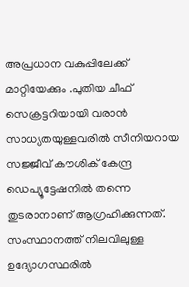അപ്രധാന വകുപ്പിലേക്ക് മാറ്റിയേക്കും .പുതിയ ചീഫ് സെക്രട്ടറിയായി വരാന്‍ സാധ്യതയുള്ളവരില്‍ സീനിയറായ സജ്ജീവ് കൗശിക് കേന്ദ്ര ഡെപ്യൂട്ടേഷനില്‍ തന്നെ തുടരാനാണ് ആഗ്രഹിക്കുന്നത്. സംസ്ഥാനത്ത് നിലവിലുള്ള ഉദ്യോഗസ്ഥരില്‍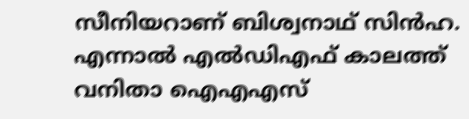സീനിയറാണ് ബിശ്വനാഥ് സിന്‍ഹ. എന്നാല്‍ എല്‍ഡിഎഫ് കാലത്ത് വനിതാ ഐഎഎസ്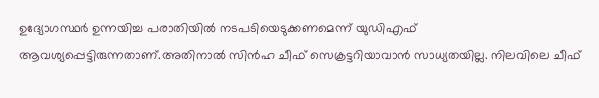ഉദ്യോഗസ്ഥര്‍ ഉന്നയിച്ച പരാതിയില്‍ നടപടിയെടുക്കണമെന്ന് യുഡിഎഫ് ആവശ്യപ്പെട്ടിരുന്നതാണ്.അതിനാല്‍ സിന്‍ഹ ചീഫ് സെക്രട്ടറിയാവാന്‍ സാധ്യതയില്ല. നിലവിലെ ചീഫ്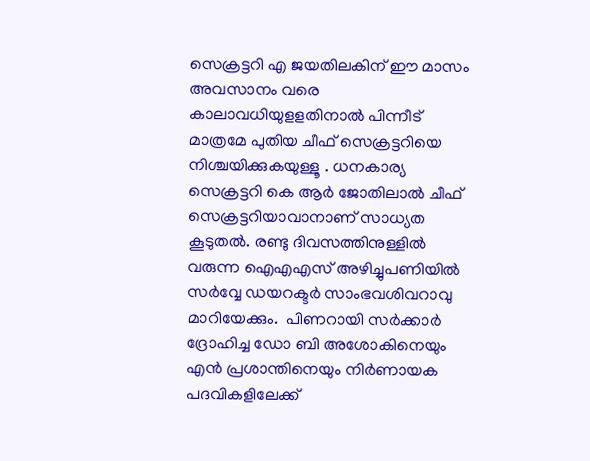സെക്രട്ടറി എ ജയതിലകിന് ഈ മാസം അവസാനം വരെ കാലാവധിയുളളതിനാല്‍ പിന്നീട് മാത്രമേ പുതിയ ചീഫ് സെക്രട്ടറിയെ നിശ്ചയിക്കുകയുള്ളൂ . ധനകാര്യ സെക്രട്ടറി കെ ആര്‍ ജോതിലാല്‍ ചീഫ് സെക്രട്ടറിയാവാനാണ് സാധ്യത കൂടുതല്‍. രണ്ടു ദിവസത്തിനുള്ളില്‍ വരുന്ന ഐഎഎസ് അഴിച്ചുപണിയില്‍  സര്‍വ്വേ ഡയറക്ടര്‍ സാംഭവശിവറാവു  മാറിയേക്കും.  പിണറായി സര്‍ക്കാര്‍ ദ്രോഹിച്ച ഡോ ബി അശോകിനെയും എന്‍ പ്രശാന്തിനെയും നിര്‍ണായക പദവികളിലേക്ക്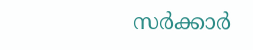സര്‍ക്കാര്‍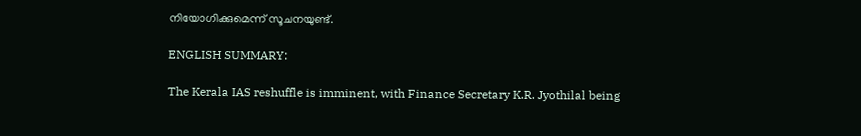നിയോഗിക്കുമെന്ന് സൂചനയുണ്ട്.

ENGLISH SUMMARY:

The Kerala IAS reshuffle is imminent, with Finance Secretary K.R. Jyothilal being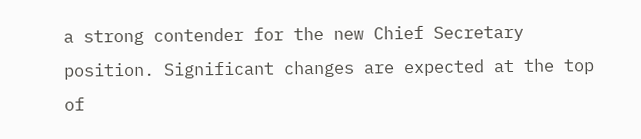a strong contender for the new Chief Secretary position. Significant changes are expected at the top of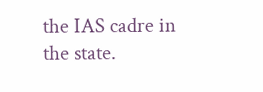the IAS cadre in the state.